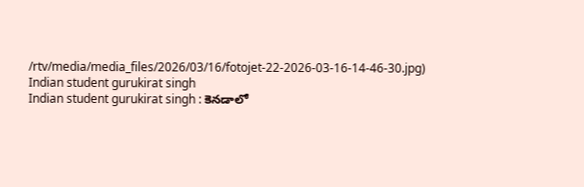/rtv/media/media_files/2026/03/16/fotojet-22-2026-03-16-14-46-30.jpg)
Indian student gurukirat singh
Indian student gurukirat singh : కెనడాలో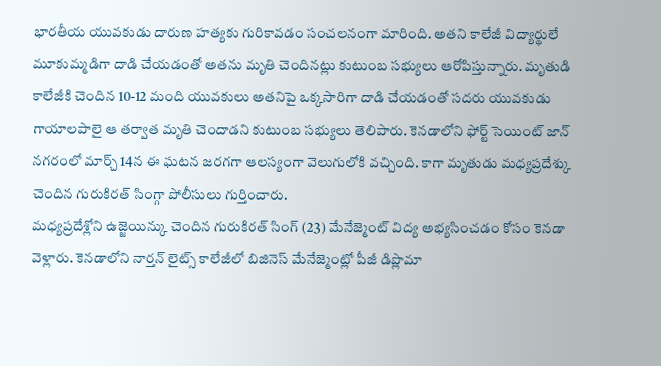భారతీయ యువకుడు దారుణ హత్యకు గురికావడం సంచలనంగా మారింది. అతని కాలేజీ విద్యార్థులే మూకుమ్మడిగా దాడి చేయడంతో అతను మృతి చెందినట్లు కుటుంబ సభ్యులు ఆరోపిస్తున్నారు. మృతుడి కాలేజీకి చెందిన 10-12 మంది యువకులు అతనిపై ఒక్కసారిగా దాడి చేయడంతో సదరు యువకుడు గాయాలపాలై ఆ తర్వాత మృతి చెందాడని కుటుంబ సభ్యులు తెలిపారు. కెనడాలోని ఫోర్ట్ సెయింట్ జాన్ నగరంలో మార్చ్ 14న ఈ ఘటన జరగగా ఆలస్యంగా వెలుగులోకి వచ్చింది. కాగా మృతుడు మధ్యప్రదేశ్కు చెందిన గురుకిరత్ సింగ్గా పోలీసులు గుర్తించారు.
మధ్యప్రదేశ్లోని ఉజ్జెయిన్కు చెందిన గురుకిరత్ సింగ్ (23) మేనేజ్మెంట్ విద్య అభ్యసించడం కోసం కెనడా వెళ్లారు. కెనడాలోని నార్తన్ లైట్స్ కాలేజీలో బిజినెస్ మేనేజ్మెంట్లో పీజీ డిప్లొమా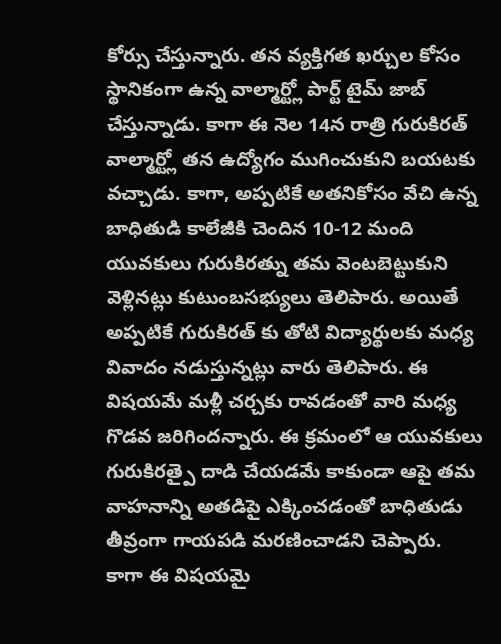కోర్సు చేస్తున్నారు. తన వ్యక్తిగత ఖర్చుల కోసం స్థానికంగా ఉన్న వాల్మార్ట్లో పార్ట్ టైమ్ జాబ్ చేస్తున్నాడు. కాగా ఈ నెల 14న రాత్రి గురుకిరత్ వాల్మార్ట్లో తన ఉద్యోగం ముగించుకుని బయటకు వచ్చాడు. కాగా, అప్పటికే అతనికోసం వేచి ఉన్న బాధితుడి కాలేజీకి చెందిన 10-12 మంది యువకులు గురుకిరత్ను తమ వెంటబెట్టుకుని వెళ్లినట్లు కుటుంబసభ్యులు తెలిపారు. అయితే అప్పటికే గురుకిరత్ కు తోటి విద్యార్థులకు మధ్య వివాదం నడుస్తున్నట్లు వారు తెలిపారు. ఈ విషయమే మళ్లీ చర్చకు రావడంతో వారి మధ్య గొడవ జరిగిందన్నారు. ఈ క్రమంలో ఆ యువకులు గురుకిరత్పై దాడి చేయడమే కాకుండా ఆపై తమ వాహనాన్ని అతడిపై ఎక్కించడంతో బాధితుడు తీవ్రంగా గాయపడి మరణించాడని చెప్పారు.
కాగా ఈ విషయమై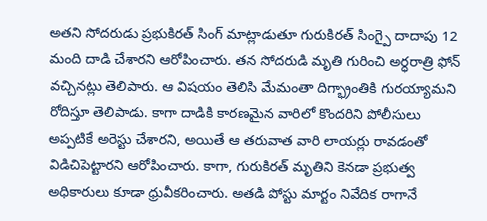అతని సోదరుడు ప్రభుకిరత్ సింగ్ మాట్లాడుతూ గురుకిరత్ సింగ్పై దాదాపు 12 మంది దాడి చేశారని ఆరోపించారు. తన సోదరుడి మృతి గురించి అర్ధరాత్రి ఫోన్ వచ్చినట్లు తెలిపారు. ఆ విషయం తెలిసి మేమంతా దిగ్భ్రాంతికి గురయ్యామని రోదిస్తూ తెలిపాడు. కాగా దాడికి కారణమైన వారిలో కొందరిని పోలీసులు అప్పటికే అరెస్టు చేశారని, అయితే ఆ తరువాత వారి లాయర్లు రావడంతో విడిచిపెట్టారని ఆరోపించారు. కాగా, గురుకిరత్ మృతిని కెనడా ప్రభుత్వ అధికారులు కూడా ధ్రువీకరించారు. అతడి పోస్టు మార్టం నివేదిక రాగానే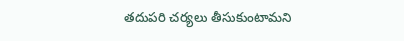తదుపరి చర్యలు తీసుకుంటామని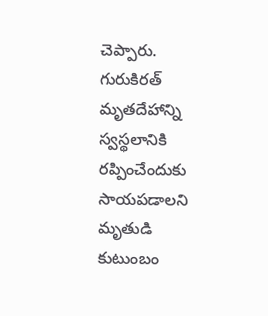చెప్పారు. గురుకిరత్ మృతదేహాన్ని స్వస్థలానికి రప్పించేందుకు సాయపడాలని మృతుడి కుటుంబం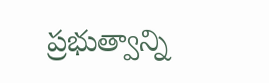ప్రభుత్వాన్ని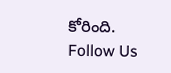కోరింది.
Follow Us